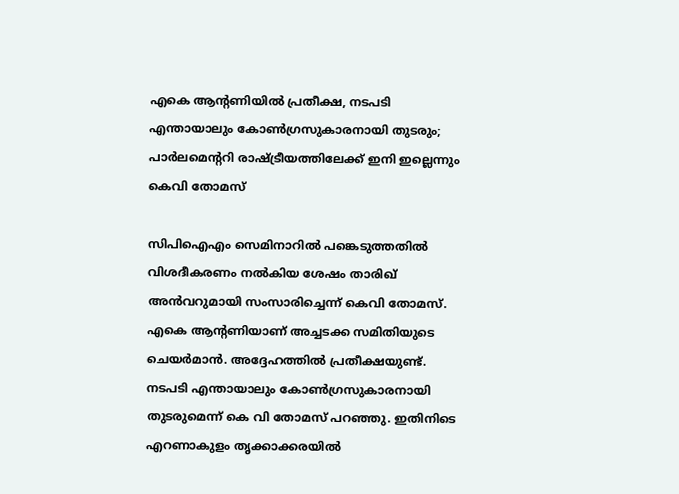എകെ ആന്റണിയില്‍ പ്രതീക്ഷ, നടപടി എന്തായാലും കോണ്‍ഗ്രസുകാരനായി തുടരും; പാര്‍ലമെന്ററി രാഷ്ട്രീയത്തിലേക്ക് ഇനി ഇല്ലെന്നും കെവി തോമസ്

സിപിഐഎം സെമിനാറില്‍ പങ്കെടുത്തതില്‍ വിശദീകരണം നല്‍കിയ ശേഷം താരിഖ് അന്‍വറുമായി സംസാരിച്ചെന്ന് കെവി തോമസ്. എകെ ആന്റണിയാണ് അച്ചടക്ക സമിതിയുടെ ചെയര്‍മാന്‍. അദ്ദേഹത്തില്‍ പ്രതീക്ഷയുണ്ട്. നടപടി എന്തായാലും കോണ്‍ഗ്രസുകാരനായി തുടരുമെന്ന് കെ വി തോമസ് പറഞ്ഞു. ഇതിനിടെ എറണാകുളം തൃക്കാക്കരയില്‍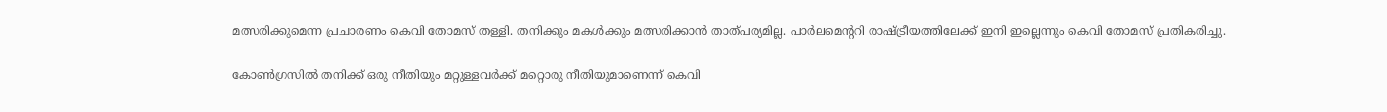മത്സരിക്കുമെന്ന പ്രചാരണം കെവി തോമസ് തള്ളി. തനിക്കും മകള്‍ക്കും മത്സരിക്കാന്‍ താത്പര്യമില്ല. പാര്‍ലമെന്ററി രാഷ്ട്രീയത്തിലേക്ക് ഇനി ഇല്ലെന്നും കെവി തോമസ് പ്രതികരിച്ചു.

കോണ്‍ഗ്രസില്‍ തനിക്ക് ഒരു നീതിയും മറ്റുള്ളവര്‍ക്ക് മറ്റൊരു നീതിയുമാണെന്ന് കെവി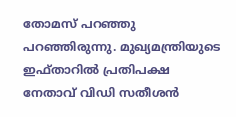തോമസ് പറഞ്ഞു പറഞ്ഞിരുന്നു. മുഖ്യമന്ത്രിയുടെ ഇഫ്താറില്‍ പ്രതിപക്ഷ നേതാവ് വിഡി സതീശന്‍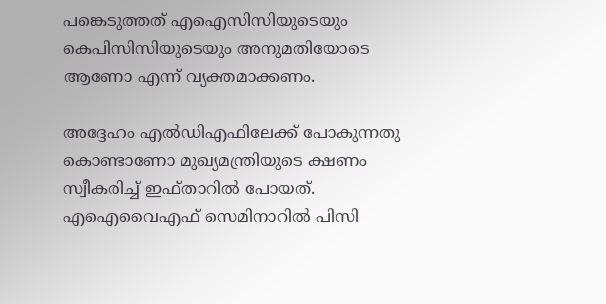പങ്കെടുത്തത് എഐസിസിയുടെയും കെപിസിസിയുടെയും അനുമതിയോടെ ആണോ എന്ന് വ്യക്തമാക്കണം.

അദ്ദേഹം എല്‍ഡിഎഫിലേക്ക് പോകുന്നതു കൊണ്ടാണോ മുഖ്യമന്ത്രിയുടെ ക്ഷണം സ്വീകരിച്ച് ഇഫ്താറില്‍ പോയത്. എഐവൈഎഫ് സെമിനാറില്‍ പിസി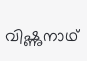വിഷ്ണുനാഥ്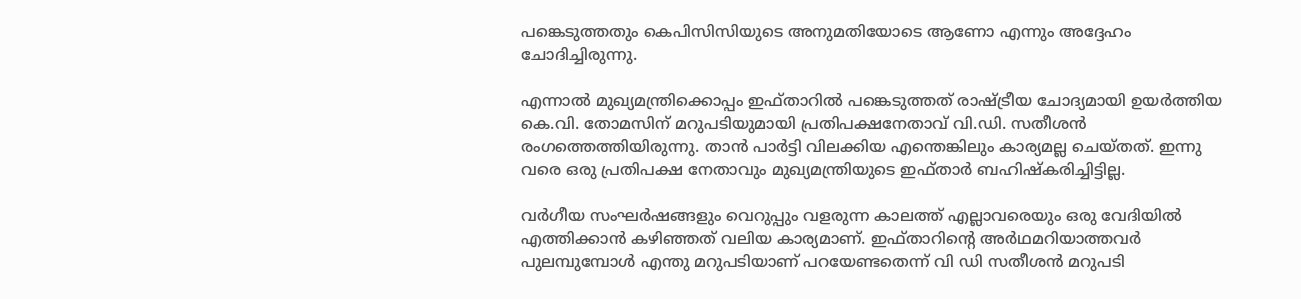പങ്കെടുത്തതും കെപിസിസിയുടെ അനുമതിയോടെ ആണോ എന്നും അദ്ദേഹം ചോദിച്ചിരുന്നു.

എന്നാല്‍ മുഖ്യമന്ത്രിക്കൊപ്പം ഇഫ്താറില്‍ പങ്കെടുത്തത് രാഷ്ട്രീയ ചോദ്യമായി ഉയര്‍ത്തിയ കെ.വി. തോമസിന് മറുപടിയുമായി പ്രതിപക്ഷനേതാവ് വി.ഡി. സതീശന്‍ രംഗത്തെത്തിയിരുന്നു. താന്‍ പാര്‍ട്ടി വിലക്കിയ എന്തെങ്കിലും കാര്യമല്ല ചെയ്തത്. ഇന്നു വരെ ഒരു പ്രതിപക്ഷ നേതാവും മുഖ്യമന്ത്രിയുടെ ഇഫ്താര്‍ ബഹിഷ്‌കരിച്ചിട്ടില്ല.

വര്‍ഗീയ സംഘര്‍ഷങ്ങളും വെറുപ്പും വളരുന്ന കാലത്ത് എല്ലാവരെയും ഒരു വേദിയില്‍ എത്തിക്കാന്‍ കഴിഞ്ഞത് വലിയ കാര്യമാണ്. ഇഫ്താറിന്റെ അര്‍ഥമറിയാത്തവര്‍ പുലമ്പുമ്പോള്‍ എന്തു മറുപടിയാണ് പറയേണ്ടതെന്ന് വി ഡി സതീശന്‍ മറുപടി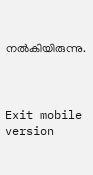നല്‍കിയിരുന്നു.



Exit mobile version